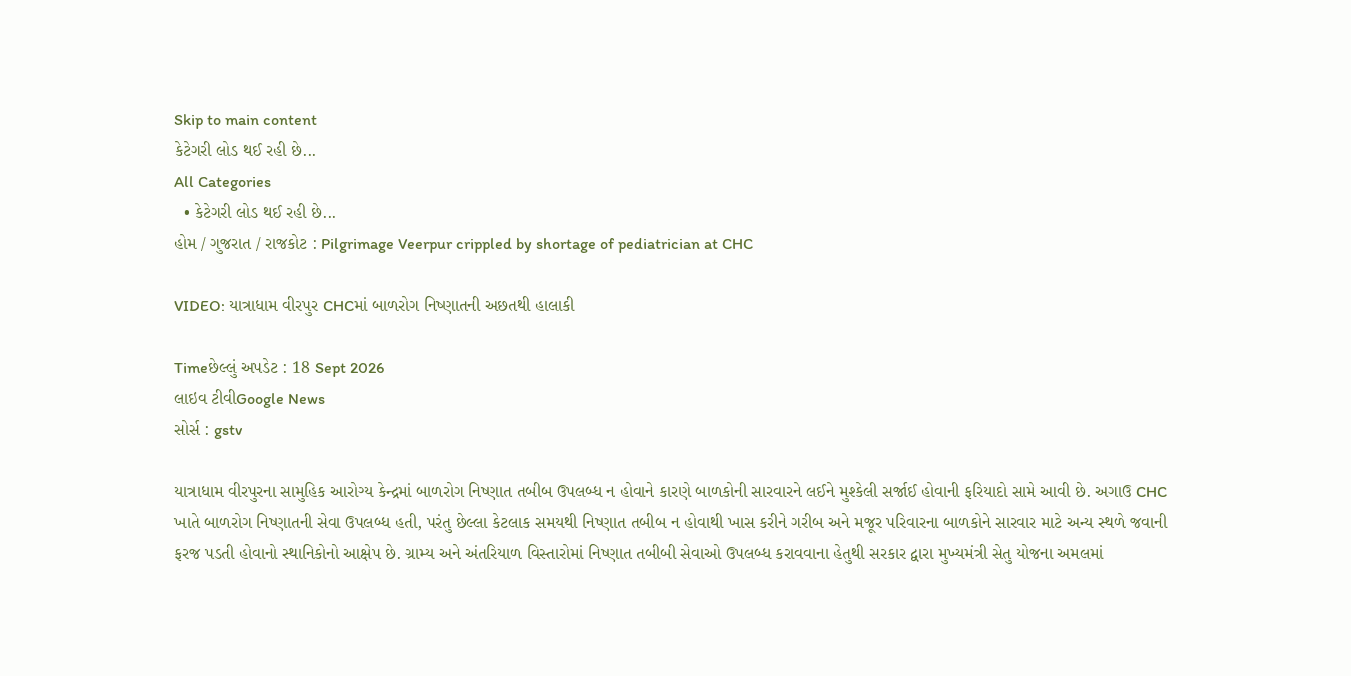Skip to main content
કેટેગરી લોડ થઈ રહી છે...
All Categories
  • કેટેગરી લોડ થઈ રહી છે...
હોમ / ગુજરાત / રાજકોટ : Pilgrimage Veerpur crippled by shortage of pediatrician at CHC

VIDEO: યાત્રાધામ વીરપુર CHCમાં બાળરોગ નિષ્ણાતની અછતથી હાલાકી

Timeછેલ્લું અપડેટ : 18 Sept 2026
લાઇવ ટીવીGoogle News
સોર્સ : gstv

યાત્રાધામ વીરપુરના સામુહિક આરોગ્ય કેન્દ્રમાં બાળરોગ નિષ્ણાત તબીબ ઉપલબ્ધ ન હોવાને કારણે બાળકોની સારવારને લઈને મુશ્કેલી સર્જાઈ હોવાની ફરિયાદો સામે આવી છે. અગાઉ CHC ખાતે બાળરોગ નિષ્ણાતની સેવા ઉપલબ્ધ હતી, પરંતુ છેલ્લા કેટલાક સમયથી નિષ્ણાત તબીબ ન હોવાથી ખાસ કરીને ગરીબ અને મજૂર પરિવારના બાળકોને સારવાર માટે અન્ય સ્થળે જવાની ફરજ પડતી હોવાનો સ્થાનિકોનો આક્ષેપ છે. ગ્રામ્ય અને અંતરિયાળ વિસ્તારોમાં નિષ્ણાત તબીબી સેવાઓ ઉપલબ્ધ કરાવવાના હેતુથી સરકાર દ્વારા મુખ્યમંત્રી સેતુ યોજના અમલમાં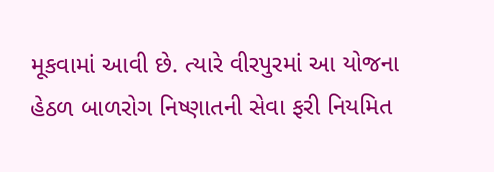મૂકવામાં આવી છે. ત્યારે વીરપુરમાં આ યોજના હેઠળ બાળરોગ નિષ્ણાતની સેવા ફરી નિયમિત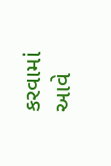કરવામાં આવે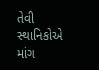તેવી સ્થાનિકોએ માંગ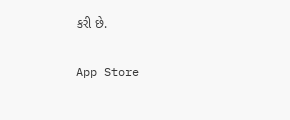કરી છે.

App Store